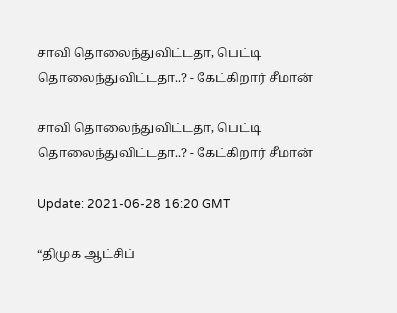சாவி தொலைந்துவிட்டதா, பெட்டி தொலைந்துவிட்டதா..? - கேட்கிறார் சீமான்

சாவி தொலைந்துவிட்டதா, பெட்டி தொலைந்துவிட்டதா..? - கேட்கிறார் சீமான்

Update: 2021-06-28 16:20 GMT

“திமுக ஆட்சிப்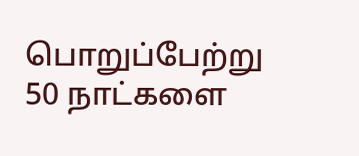பொறுப்பேற்று 50 நாட்களை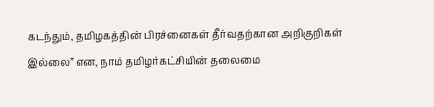கடந்தும், தமிழகத்தின் பிரச்னைகள் தீர்வதற்கான அறிகுறிகள் இல்லை” என, நாம் தமிழர்கட்சியின் தலைமை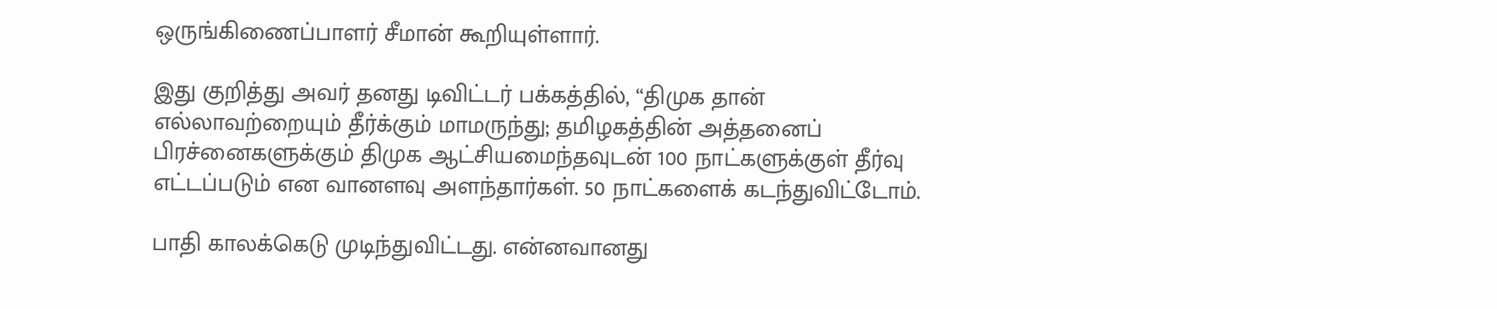ஒருங்கிணைப்பாளர் சீமான் கூறியுள்ளார்.

இது குறித்து அவர் தனது டிவிட்டர் பக்கத்தில், “திமுக தான் எல்லாவற்றையும் தீர்க்கும் மாமருந்து; தமிழகத்தின் அத்தனைப் பிரச்னைகளுக்கும் திமுக ஆட்சியமைந்தவுடன் 100 நாட்களுக்குள் தீர்வு எட்டப்படும் என வானளவு அளந்தார்கள். 50 நாட்களைக் கடந்துவிட்டோம்.

பாதி காலக்கெடு முடிந்துவிட்டது. என்னவானது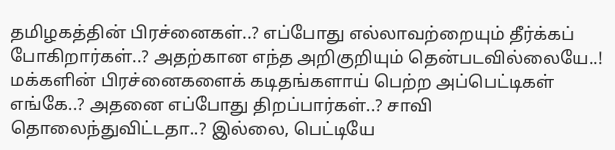தமிழகத்தின் பிரச்னைகள்..? எப்போது எல்லாவற்றையும் தீர்க்கப் போகிறார்கள்..? அதற்கான எந்த அறிகுறியும் தென்படவில்லையே..! மக்களின் பிரச்னைகளைக் கடிதங்களாய் பெற்ற அப்பெட்டிகள் எங்கே..? அதனை எப்போது திறப்பார்கள்..? சாவி தொலைந்துவிட்டதா..? இல்லை, பெட்டியே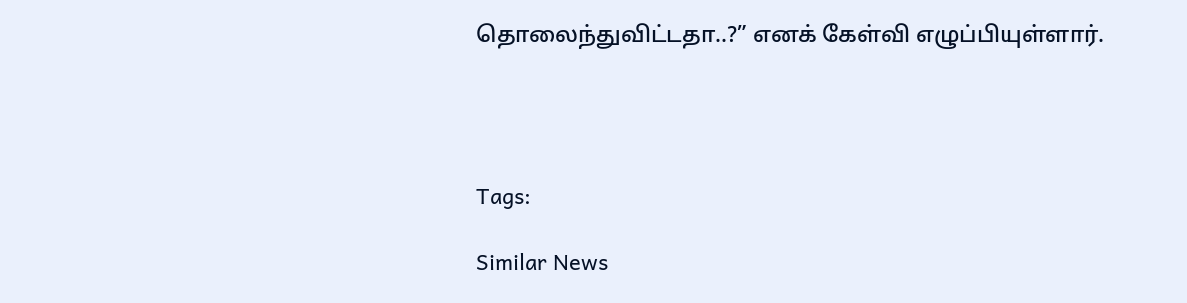தொலைந்துவிட்டதா..?” எனக் கேள்வி எழுப்பியுள்ளார்.




Tags:

Similar News